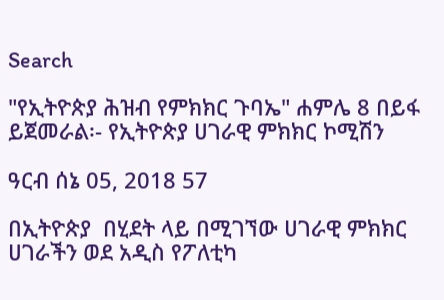Search

"የኢትዮጵያ ሕዝብ የምክክር ጉባኤ" ሐምሌ 8 በይፋ ይጀመራል፡- የኢትዮጵያ ሀገራዊ ምክክር ኮሚሽን

ዓርብ ሰኔ 05, 2018 57

በኢትዮጵያ  በሂደት ላይ በሚገኘው ሀገራዊ ምክክር ሀገራችን ወደ አዲስ የፖለቲካ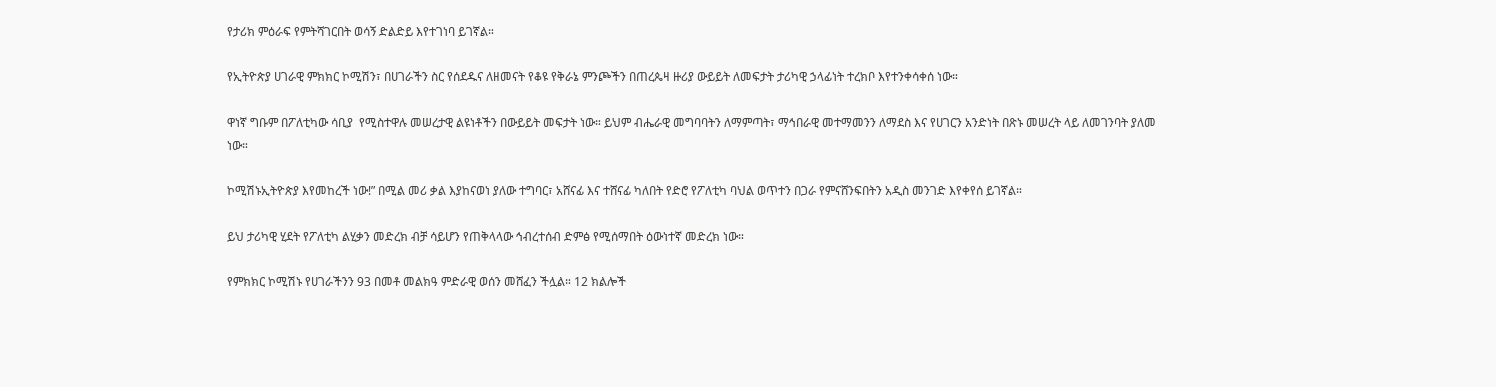የታሪክ ምዕራፍ የምትሻገርበት ወሳኝ ድልድይ እየተገነባ ይገኛል።

የኢትዮጵያ ሀገራዊ ምክክር ኮሚሽን፣ በሀገራችን ስር የሰደዱና ለዘመናት የቆዩ የቅራኔ ምንጮችን በጠረጴዛ ዙሪያ ውይይት ለመፍታት ታሪካዊ ኃላፊነት ተረክቦ እየተንቀሳቀሰ ነው።

ዋነኛ ግቡም በፖለቲካው ሳቢያ  የሚስተዋሉ መሠረታዊ ልዩነቶችን በውይይት መፍታት ነው። ይህም ብሔራዊ መግባባትን ለማምጣት፣ ማኅበራዊ መተማመንን ለማደስ እና የሀገርን አንድነት በጽኑ መሠረት ላይ ለመገንባት ያለመ ነው።

ኮሚሽኑኢትዮጵያ እየመከረች ነው!” በሚል መሪ ቃል እያከናወነ ያለው ተግባር፣ አሸናፊ እና ተሸናፊ ካለበት የድሮ የፖለቲካ ባህል ወጥተን በጋራ የምናሸንፍበትን አዲስ መንገድ እየቀየሰ ይገኛል።

ይህ ታሪካዊ ሂደት የፖለቲካ ልሂቃን መድረክ ብቻ ሳይሆን የጠቅላላው ኅብረተሰብ ድምፅ የሚሰማበት ዕውነተኛ መድረክ ነው።

የምክክር ኮሚሽኑ የሀገራችንን 93 በመቶ መልክዓ ምድራዊ ወሰን መሸፈን ችሏል። 12 ክልሎች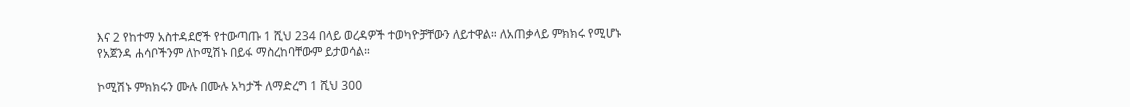እና 2 የከተማ አስተዳደሮች የተውጣጡ 1 ሺህ 234 በላይ ወረዳዎች ተወካዮቻቸውን ለይተዋል። ለአጠቃላይ ምክክሩ የሚሆኑ የአጀንዳ ሐሳቦችንም ለኮሚሽኑ በይፋ ማስረከባቸውም ይታወሳል።

ኮሚሽኑ ምክክሩን ሙሉ በሙሉ አካታች ለማድረግ 1 ሺህ 300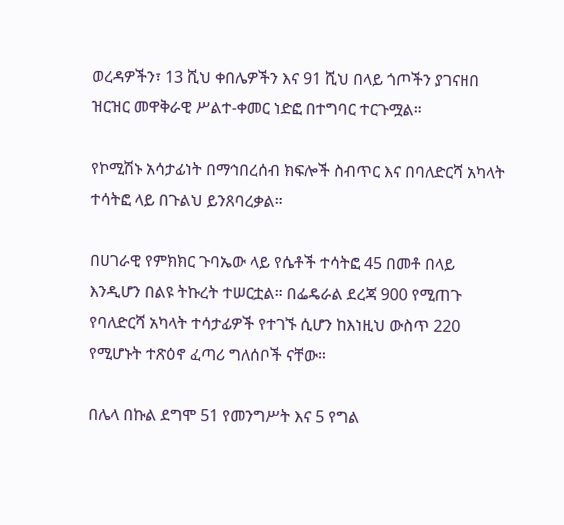ወረዳዎችን፣ 13 ሺህ ቀበሌዎችን እና 91 ሺህ በላይ ጎጦችን ያገናዘበ ዝርዝር መዋቅራዊ ሥልተ-ቀመር ነድፎ በተግባር ተርጉሟል።

የኮሚሽኑ አሳታፊነት በማኅበረሰብ ክፍሎች ስብጥር እና በባለድርሻ አካላት ተሳትፎ ላይ በጉልህ ይንጸባረቃል።

በሀገራዊ የምክክር ጉባኤው ላይ የሴቶች ተሳትፎ 45 በመቶ በላይ እንዲሆን በልዩ ትኩረት ተሠርቷል። በፌዴራል ደረጃ 900 የሚጠጉ የባለድርሻ አካላት ተሳታፊዎች የተገኙ ሲሆን ከእነዚህ ውስጥ 220 የሚሆኑት ተጽዕኖ ፈጣሪ ግለሰቦች ናቸው።

በሌላ በኩል ደግሞ 51 የመንግሥት እና 5 የግል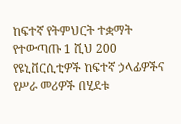ከፍተኛ የትምህርት ተቋማት የተውጣጡ 1 ሺህ 200 የዩኒቨርሲቲዎች ከፍተኛ ኃላፊዎችና የሥራ መሪዎች በሂደቱ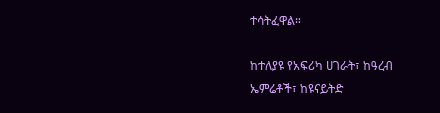ተሳትፈዋል።

ከተለያዩ የአፍሪካ ሀገራት፣ ከዓረብ ኤምሬቶች፣ ከዩናይትድ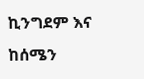ኪንግደም እና ከሰሜን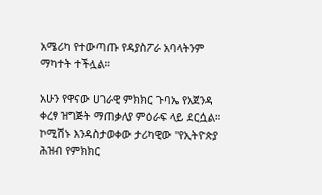አሜሪካ የተውጣጡ የዳያስፖራ አባላትንም ማካተት ተችሏል።

አሁን የዋናው ሀገራዊ ምክክር ጉባኤ የአጀንዳ ቀረፃ ዝግጅት ማጠቃለያ ምዕራፍ ላይ ደርሷል። ኮሚሽኑ እንዳስታወቀው ታሪካዊው "የኢትዮጵያ ሕዝብ የምክክር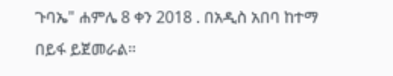ጉባኤ" ሐምሌ 8 ቀን 2018 . በአዲስ አበባ ከተማ በይፋ ይጀመራል።